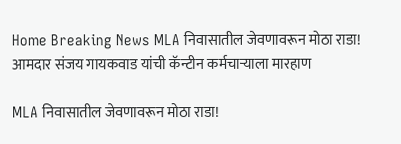Home Breaking News MLA निवासातील जेवणावरून मोठा राडा! आमदार संजय गायकवाड यांची कॅन्टीन कर्मचाऱ्याला मारहाण

MLA निवासातील जेवणावरून मोठा राडा!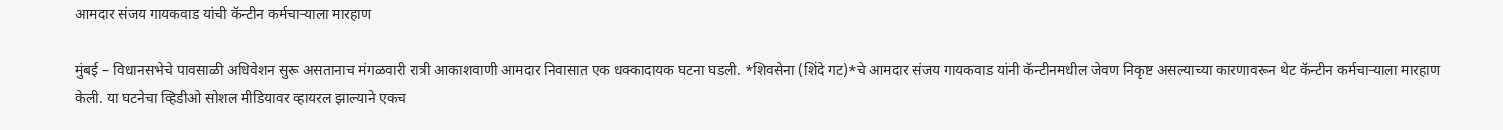आमदार संजय गायकवाड यांची कॅन्टीन कर्मचाऱ्याला मारहाण

मुंबई – विधानसभेचे पावसाळी अधिवेशन सुरू असतानाच मंगळवारी रात्री आकाशवाणी आमदार निवासात एक धक्कादायक घटना घडली. *शिवसेना (शिंदे गट)*चे आमदार संजय गायकवाड यांनी कॅन्टीनमधील जेवण निकृष्ट असल्याच्या कारणावरून थेट कॅन्टीन कर्मचाऱ्याला मारहाण केली. या घटनेचा व्हिडीओ सोशल मीडियावर व्हायरल झाल्याने एकच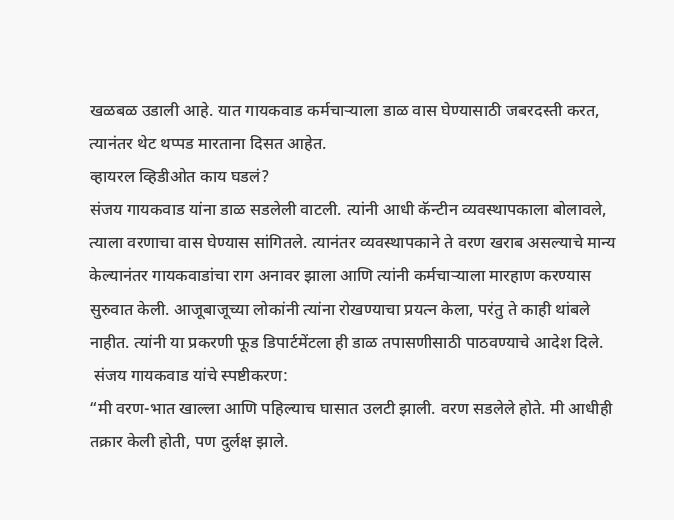खळबळ उडाली आहे. यात गायकवाड कर्मचाऱ्याला डाळ वास घेण्यासाठी जबरदस्ती करत, त्यानंतर थेट थप्पड मारताना दिसत आहेत.
व्हायरल व्हिडीओत काय घडलं?
संजय गायकवाड यांना डाळ सडलेली वाटली. त्यांनी आधी कॅन्टीन व्यवस्थापकाला बोलावले, त्याला वरणाचा वास घेण्यास सांगितले. त्यानंतर व्यवस्थापकाने ते वरण खराब असल्याचे मान्य केल्यानंतर गायकवाडांचा राग अनावर झाला आणि त्यांनी कर्मचाऱ्याला मारहाण करण्यास सुरुवात केली. आजूबाजूच्या लोकांनी त्यांना रोखण्याचा प्रयत्न केला, परंतु ते काही थांबले नाहीत. त्यांनी या प्रकरणी फूड डिपार्टमेंटला ही डाळ तपासणीसाठी पाठवण्याचे आदेश दिले.
 संजय गायकवाड यांचे स्पष्टीकरण:
“मी वरण-भात खाल्ला आणि पहिल्याच घासात उलटी झाली. वरण सडलेले होते. मी आधीही तक्रार केली होती, पण दुर्लक्ष झाले.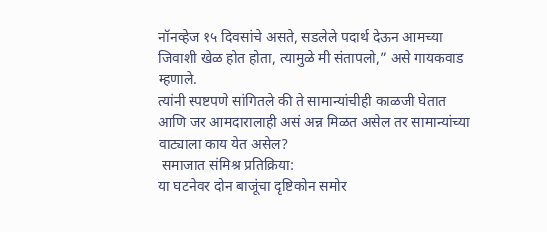नॉनव्हेज १५ दिवसांचे असते, सडलेले पदार्थ देऊन आमच्या जिवाशी खेळ होत होता, त्यामुळे मी संतापलो,” असे गायकवाड म्हणाले.
त्यांनी स्पष्टपणे सांगितले की ते सामान्यांचीही काळजी घेतात आणि जर आमदारालाही असं अन्न मिळत असेल तर सामान्यांच्या वाट्याला काय येत असेल?
 समाजात संमिश्र प्रतिक्रिया:
या घटनेवर दोन बाजूंचा दृष्टिकोन समोर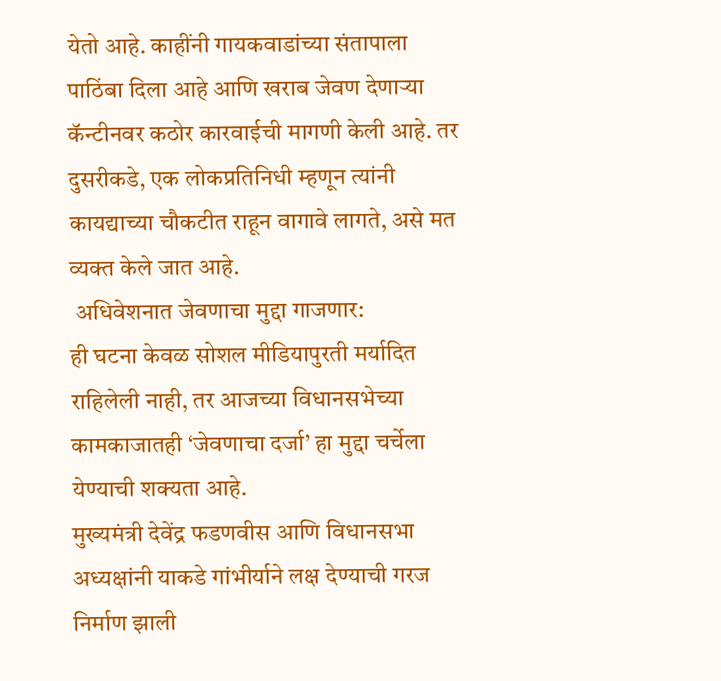येतो आहे. काहींनी गायकवाडांच्या संतापाला पाठिंबा दिला आहे आणि खराब जेवण देणाऱ्या कॅन्टीनवर कठोर कारवाईची मागणी केली आहे. तर दुसरीकडे, एक लोकप्रतिनिधी म्हणून त्यांनी कायद्याच्या चौकटीत राहून वागावे लागते, असे मत व्यक्त केले जात आहे.
 अधिवेशनात जेवणाचा मुद्दा गाजणार:
ही घटना केवळ सोशल मीडियापुरती मर्यादित राहिलेली नाही, तर आजच्या विधानसभेच्या कामकाजातही ‘जेवणाचा दर्जा’ हा मुद्दा चर्चेला येण्याची शक्यता आहे.
मुख्यमंत्री देवेंद्र फडणवीस आणि विधानसभा अध्यक्षांनी याकडे गांभीर्याने लक्ष देण्याची गरज निर्माण झाली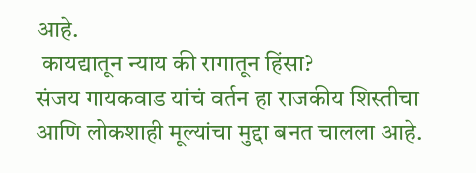आहे.
 कायद्यातून न्याय की रागातून हिंसा?
संजय गायकवाड यांचं वर्तन हा राजकीय शिस्तीचा आणि लोकशाही मूल्यांचा मुद्दा बनत चालला आहे.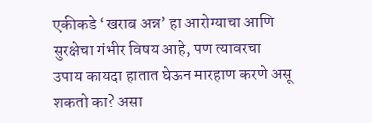एकीकडे ‘खराब अन्न’ हा आरोग्याचा आणि सुरक्षेचा गंभीर विषय आहे, पण त्यावरचा उपाय कायदा हातात घेऊन मारहाण करणे असू शकतो का? असा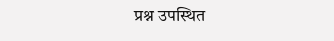प्रश्न उपस्थित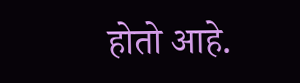होतो आहे.